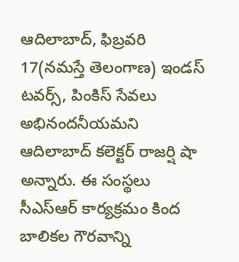ఆదిలాబాద్, ఫిబ్రవరి 17(నమస్తే తెలంగాణ) ఇండస్ టవర్స్, పింకిస్ సేవలు అభినందనీయమని ఆదిలాబాద్ కలెక్టర్ రాజర్షి షా అన్నారు. ఈ సంస్థలు సీఎస్ఆర్ కార్యక్రమం కింద బాలికల గౌరవాన్ని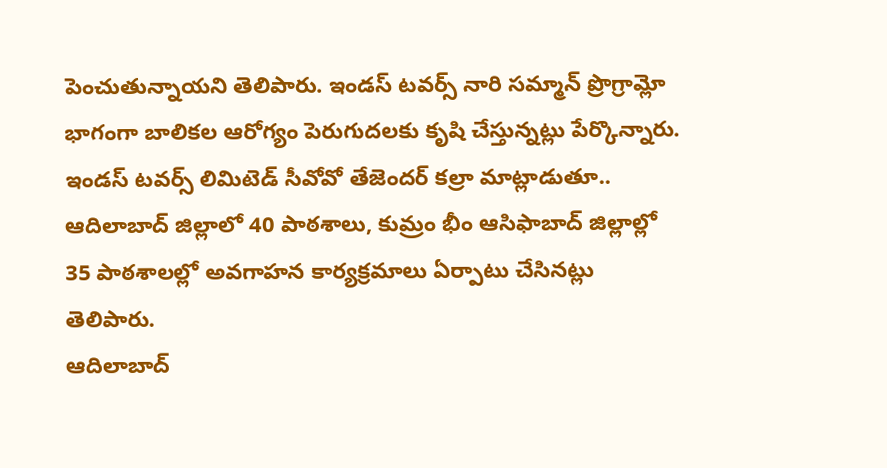పెంచుతున్నాయని తెలిపారు. ఇండస్ టవర్స్ నారి సమ్మాన్ ప్రొగ్రామ్లో భాగంగా బాలికల ఆరోగ్యం పెరుగుదలకు కృషి చేస్తున్నట్లు పేర్కొన్నారు. ఇండస్ టవర్స్ లిమిటెడ్ సీవోవో తేజెందర్ కల్రా మాట్లాడుతూ.. ఆదిలాబాద్ జిల్లాలో 40 పాఠశాలు, కుమ్రం భీం ఆసిఫాబాద్ జిల్లాల్లో 35 పాఠశాలల్లో అవగాహన కార్యక్రమాలు ఏర్పాటు చేసినట్లు తెలిపారు.
ఆదిలాబాద్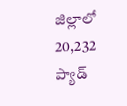జిల్లాలో 20,232 ప్యాడ్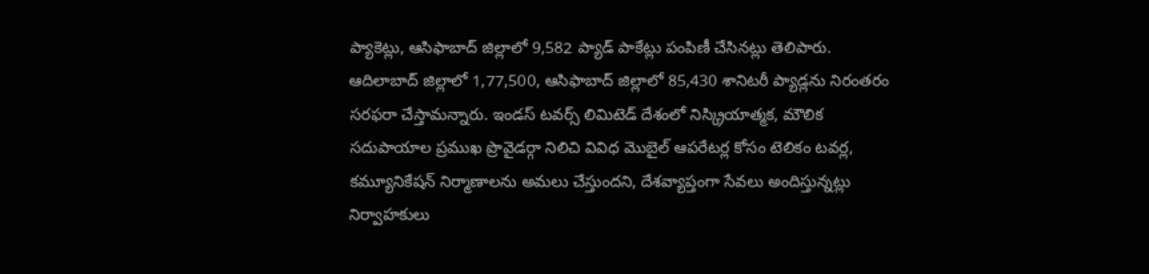ప్యాకెట్లు, ఆసిఫాబాద్ జిల్లాలో 9,582 ప్యాడ్ పాకేట్లు పంపిణీ చేసినట్లు తెలిపారు. ఆదిలాబాద్ జిల్లాలో 1,77,500, ఆసిఫాబాద్ జిల్లాలో 85,430 శానిటరీ ప్యాడ్లను నిరంతరం సరఫరా చేస్తామన్నారు. ఇండస్ టవర్స్ లిమిటెడ్ దేశంలో నిస్క్రియాత్మక, మౌలిక సదుపాయాల ప్రముఖ ప్రొవైడర్గా నిలిచి వివిధ మొబైల్ ఆపరేటర్ల కోసం టెలికం టవర్ల, కమ్యూనికేషన్ నిర్మాణాలను అమలు చేస్తుందని, దేశవ్యాప్తంగా సేవలు అందిస్తున్నట్లు నిర్వాహకులు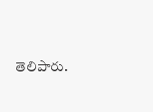తెలిపారు.